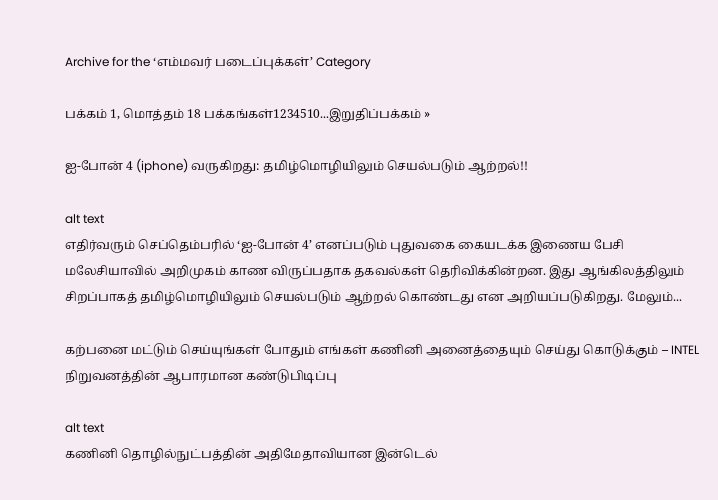Archive for the ‘எம்மவர் படைப்புக்கள்’ Category

பக்கம் 1, மொத்தம் 18 பக்கங்கள்1234510...இறுதிப்பக்கம் »

ஐ-போன் 4 (iphone) வருகிறது: தமிழ்மொழியிலும் செயல்படும் ஆற்றல்!!

alt text
எதிர்வரும் செப்தெம்பரில் ‘ஐ-போன் 4’ எனப்படும் புதுவகை கையடக்க இணைய பேசி மலேசியாவில் அறிமுகம் காண விருப்பதாக தகவல்கள் தெரிவிக்கின்றன. இது ஆங்கிலத்திலும் சிறப்பாகத் தமிழ்மொழியிலும் செயல்படும் ஆற்றல் கொண்டது என அறியப்படுகிறது. மேலும்...

கற்பனை மட்டும் செய்யுங்கள் போதும் எங்கள் கணினி அனைத்தையும் செய்து கொடுக்கும் – INTEL நிறுவனத்தின் ஆபாரமான கண்டுபிடிப்பு

alt text
கணினி தொழில்நுட்பத்தின் அதிமேதாவியான இன்டெல்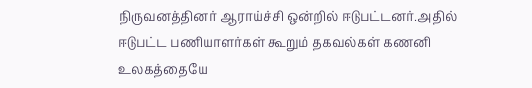நிருவனத்தினர் ஆராய்ச்சி ஒன்றில் ஈடுபட்டனர்.அதில் ஈடுபட்ட பணியாளர்கள் கூறும் தகவல்கள் கணனி உலகத்தையே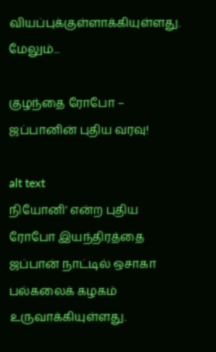வியப்புக்குள்ளாக்கியுள்ளது. மேலும்...

குழந்தை ரோபோ – ஜப்பானின் புதிய வரவு!

alt text
நியோனி’ என்ற புதிய ரோபோ இயந்திரத்தை ஜப்பான் நாட்டில் ஒசாகா பல்கலைக் கழகம் உருவாக்கியுள்ளது.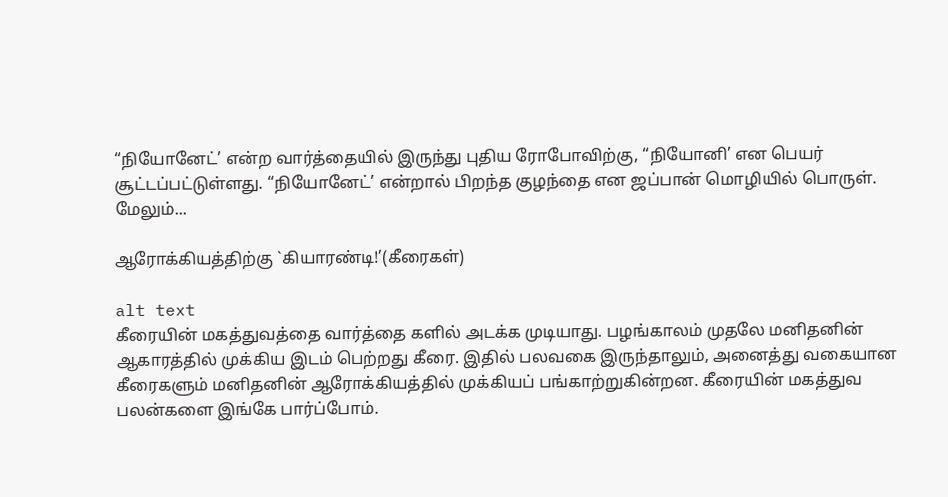“நியோனேட்’ என்ற வார்த்தையில் இருந்து புதிய ரோபோவிற்கு, “நியோனி’ என பெயர் சூட்டப்பட்டுள்ளது. “நியோனேட்’ என்றால் பிறந்த குழந்தை என ஜப்பான் மொழியில் பொருள். மேலும்...

ஆரோக்கியத்திற்கு `கியாரண்டி!’(கீரைகள்)

alt text
கீரையின் மகத்துவத்தை வார்த்தை களில் அடக்க முடியாது. பழங்காலம் முதலே மனிதனின் ஆகாரத்தில் முக்கிய இடம் பெற்றது கீரை. இதில் பலவகை இருந்தாலும், அனைத்து வகையான கீரைகளும் மனிதனின் ஆரோக்கியத்தில் முக்கியப் பங்காற்றுகின்றன. கீரையின் மகத்துவ பலன்களை இங்கே பார்ப்போம்.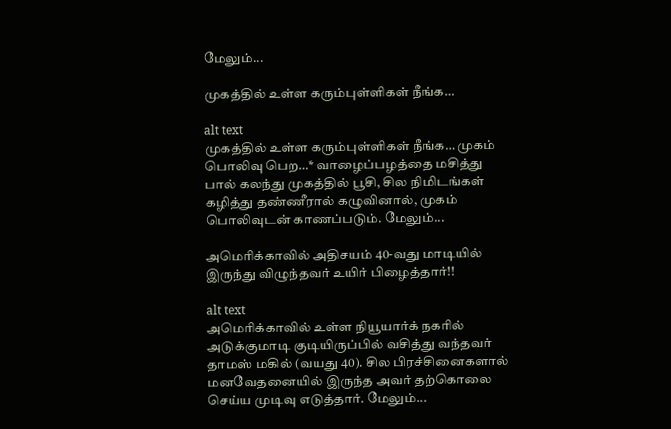மேலும்...

முகத்தில் உள்ள கரும்புள்ளிகள் நீங்க…

alt text
முகத்தில் உள்ள கரும்புள்ளிகள் நீங்க… முகம் பொலிவு பெற…* வாழைப்பழத்தை மசித்து பால் கலந்து முகத்தில் பூசி, சில நிமிடங்கள் கழித்து தண்ணீரால் கழுவினால், முகம் பொலிவுடன் காணப்படும். மேலும்...

அமெரிக்காவில் அதிசயம் 40-வது மாடியில் இருந்து விழுந்தவர் உயிர் பிழைத்தார்!!

alt text
அமெரிக்காவில் உள்ள நியூயார்க் நகரில் அடுக்குமாடி குடியிருப்பில் வசித்து வந்தவர் தாமஸ் மகில் (வயது 40). சில பிரச்சினைகளால் மனவேதனையில் இருந்த அவர் தற்கொலை செய்ய முடிவு எடுத்தார். மேலும்...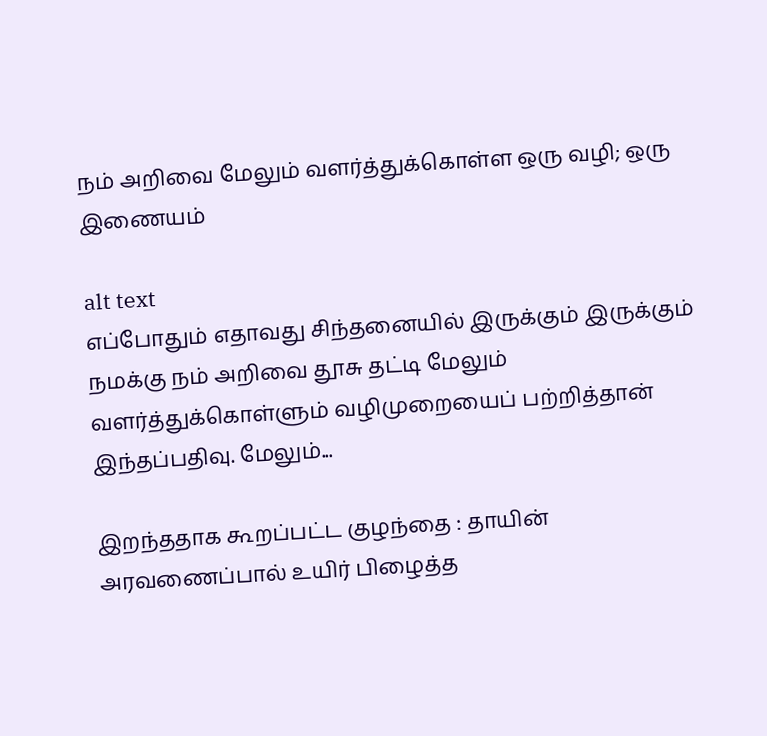நம் அறிவை மேலும் வளர்த்துக்கொள்ள ஒரு வழி; ஒரு இணையம்

alt text
எப்போதும் எதாவது சிந்தனையில் இருக்கும் இருக்கும் நமக்கு நம் அறிவை தூசு தட்டி மேலும் வளர்த்துக்கொள்ளும் வழிமுறையைப் பற்றித்தான் இந்தப்பதிவு. மேலும்...

இறந்ததாக கூறப்பட்ட குழந்தை : தாயின் அரவணைப்பால் உயிர் பிழைத்த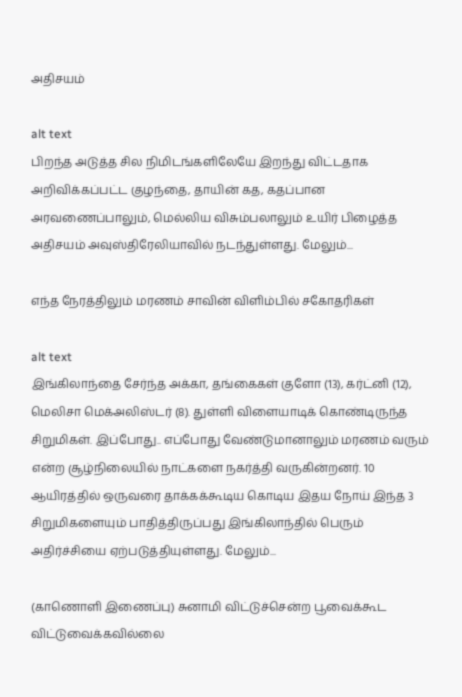அதிசயம்

alt text
பிறந்த அடுத்த சில நிமிடங்களிலேயே இறந்து விட்டதாக அறிவிக்கப்பட்ட குழந்தை, தாயின் கத, கதப்பான அரவணைப்பாலும், மெல்லிய விசும்பலாலும் உயிர் பிழைத்த அதிசயம் அவுஸ்திரேலியாவில் நடந்துள்ளது. மேலும்...

எந்த நேரத்திலும் மரணம் சாவின் விளிம்பில் சகோதரிகள்

alt text
இங்கிலாந்தை சேர்ந்த அக்கா, தங்கைகள் குளோ (13), கர்ட்னி (12), மெலிசா மெக்அலிஸ்டர் (8). துள்ளி விளையாடிக் கொண்டிருந்த சிறுமிகள். இப்போது.. எப்போது வேண்டுமானாலும் மரணம் வரும் என்ற சூழ்நிலையில் நாட்களை நகர்த்தி வருகின்றனர். 10 ஆயிரத்தில் ஒருவரை தாக்கக்கூடிய கொடிய இதய நோய் இந்த 3 சிறுமிகளையும் பாதித்திருப்பது இங்கிலாந்தில் பெரும் அதிர்ச்சியை ஏற்படுத்தியுள்ளது. மேலும்...

(காணொளி இணைப்பு) சுனாமி விட்டுச்சென்ற பூவைக்கூட விட்டுவைக்கவில்லை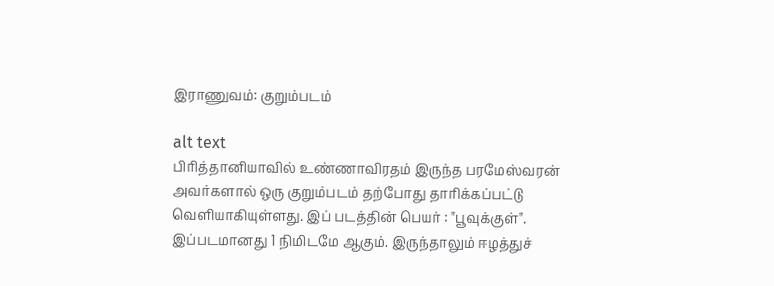இராணுவம்: குறும்படம்

alt text
பிரித்தானியாவில் உண்ணாவிரதம் இருந்த பரமேஸ்வரன் அவர்களால் ஒரு குறும்படம் தற்போது தாரிக்கப்பட்டு வெளியாகியுள்ளது. இப் படத்தின் பெயர் : "பூவுக்குள்".  இப்படமானது 1 நிமிடமே ஆகும். இருந்தாலும் ஈழத்துச்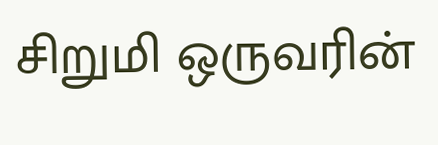சிறுமி ஒருவரின்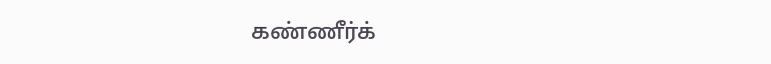கண்ணீர்க்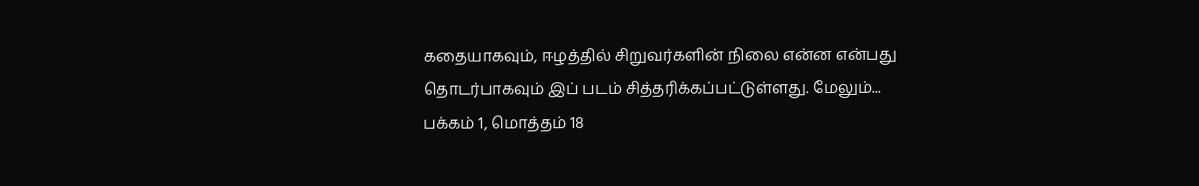கதையாகவும், ஈழத்தில் சிறுவர்களின் நிலை என்ன என்பது தொடர்பாகவும் இப் படம் சித்தரிக்கப்பட்டுள்ளது. மேலும்...
பக்கம் 1, மொத்தம் 18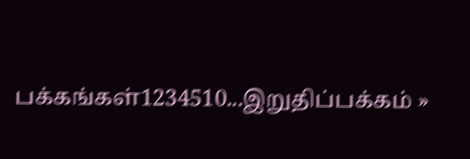பக்கங்கள்1234510...இறுதிப்பக்கம் »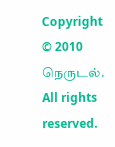Copyright © 2010 நெருடல். All rights reserved.